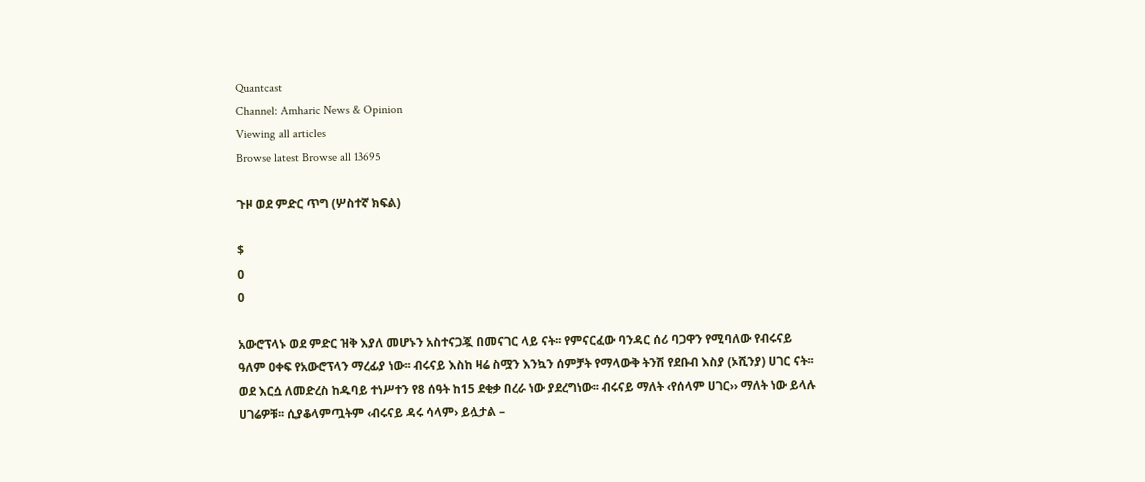Quantcast
Channel: Amharic News & Opinion
Viewing all articles
Browse latest Browse all 13695

ጉዞ ወደ ምድር ጥግ (ሦስተኛ ክፍል)

$
0
0

አውሮፕላኑ ወደ ምድር ዝቅ እያለ መሆኑን አስተናጋጇ በመናገር ላይ ናት፡፡ የምናርፈው ባንዳር ሰሪ ባጋዋን የሚባለው የብሩናይ ዓለም ዐቀፍ የአውሮፕላን ማረፊያ ነው፡፡ ብሩናይ እስከ ዛሬ ስሟን እንኳን ሰምቻት የማላውቅ ትንሽ የደቡብ እስያ (ኦሺንያ) ሀገር ናት፡፡ ወደ እርሷ ለመድረስ ከዱባይ ተነሥተን የ8 ሰዓት ከ15 ደቂቃ በረራ ነው ያደረግነው፡፡ ብሩናይ ማለት ‹የሰላም ሀገር›› ማለት ነው ይላሉ ሀገሬዎቹ፡፡ ሲያቆላምጧትም ‹ብሩናይ ዳሩ ሳላም› ይሏታል –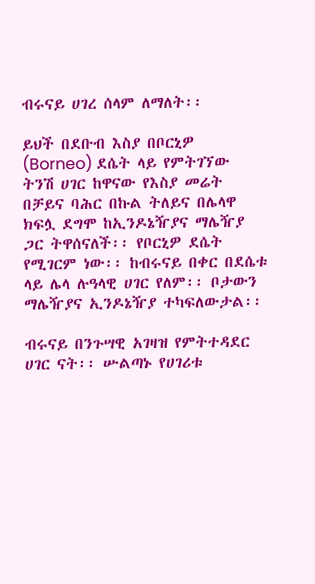ብሩናይ ሀገረ ሰላም ለማለት፡፡

ይህች በደቡብ እስያ በቦርኒዎ (Borneo) ደሴት ላይ የምትገኘው ትንሽ ሀገር ከዋናው የእስያ መሬት በቻይና ባሕር በኩል ትለይና በሌላዋ ክፍሏ ደግሞ ከኢንዶኔዥያና ማሌዥያ ጋር ትዋሰናለች፡፡ የቦርኒዎ ደሴት የሚገርም ነው፡፡ ከብሩናይ በቀር በደሴቱ ላይ ሌላ ሉዓላዊ ሀገር የለም፡፡ ቦታውን ማሌዥያና ኢንዶኔዥያ ተካፍለውታል፡፡

ብሩናይ በንጉሣዊ አገዛዝ የምትተዳደር ሀገር ናት፡፡ ሡልጣኑ የሀገሪቱ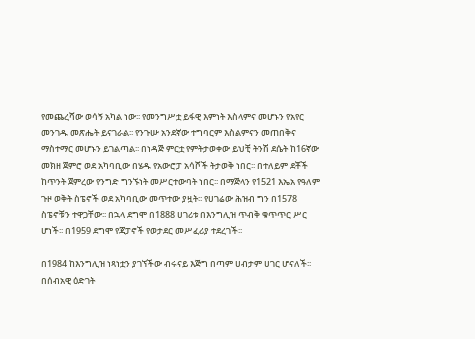የመጨረሻው ወሳኝ አካል ነው፡፡ የመንግሥቷ ይፋዊ እምነት እስላምና መሆኑን የአየር መንገዱ መጽሔት ይናገራል፡፡ የንጉሡ አንደኛው ተግባርም እስልምናን መጠበቅና ማስተማር መሆኑን ይገልጣል፡፡ በነዳጅ ምርቷ የምትታወቀው ይህቺ ትንሽ ደሴት ከ16ኛው መክዘ ጀምሮ ወደ አካባቢው በሄዱ የአውሮፓ አሳሾች ትታወቅ ነበር፡፡ በተለይም ደቾች ከጥንት ጀምረው የንግድ ግንኙነት መሥርተውባት ነበር፡፡ በማጅላን የ1521 እኤአ የዓለም ጉዞ ወቅት ስፔኖች ወደ አካባቢው መጥተው ያዟት፡፡ የሀገሬው ሕዝብ ግን በ1578 ስፔኖቹን ተዋጋቸው፡፡ በኋላ ደግሞ በ1888 ሀገሪቱ በእንግሊዝ ጥብቅ ቁጥጥር ሥር ሆነች፡፡ በ1959 ደግሞ የጃፓኖች የወታደር መሥፈሪያ ተደረገች፡፡

በ1984 ከእንግሊዝ ነጻነቷን ያገኘችው ብሩናይ እጅግ በጣም ሀብታም ሀገር ሆናለች፡፡ በሰብአዊ ዕድገት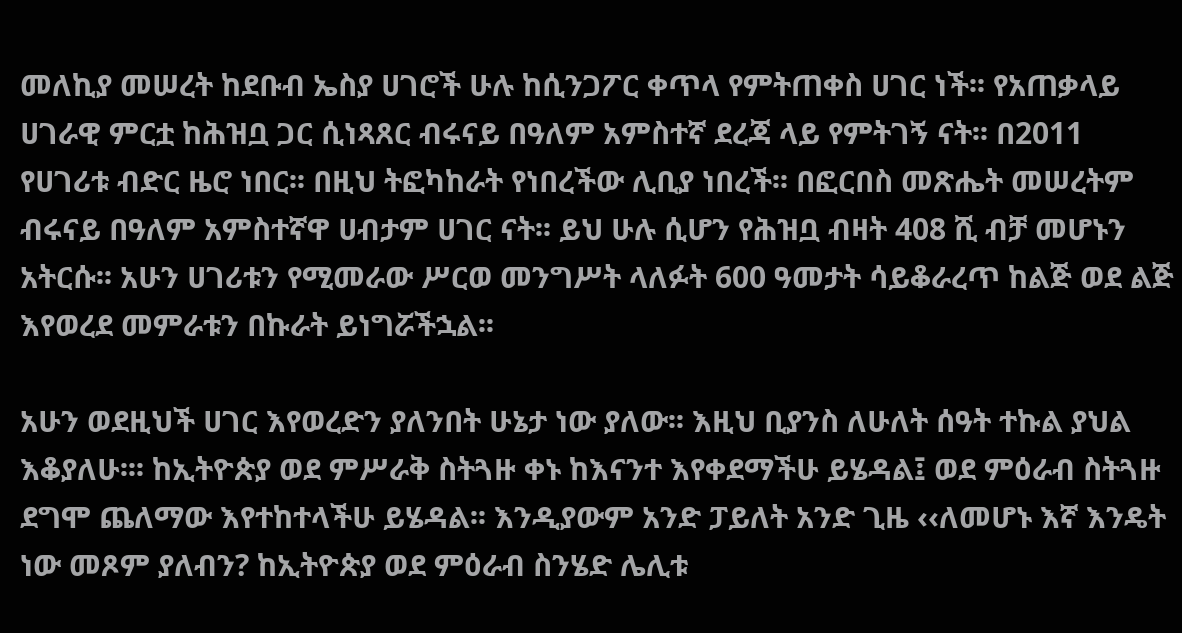መለኪያ መሠረት ከደቡብ ኤስያ ሀገሮች ሁሉ ከሲንጋፖር ቀጥላ የምትጠቀስ ሀገር ነች፡፡ የአጠቃላይ ሀገራዊ ምርቷ ከሕዝቧ ጋር ሲነጻጸር ብሩናይ በዓለም አምስተኛ ደረጃ ላይ የምትገኝ ናት፡፡ በ2011 የሀገሪቱ ብድር ዜሮ ነበር፡፡ በዚህ ትፎካከራት የነበረችው ሊቢያ ነበረች፡፡ በፎርበስ መጽሔት መሠረትም ብሩናይ በዓለም አምስተኛዋ ሀብታም ሀገር ናት፡፡ ይህ ሁሉ ሲሆን የሕዝቧ ብዛት 408 ሺ ብቻ መሆኑን አትርሱ፡፡ አሁን ሀገሪቱን የሚመራው ሥርወ መንግሥት ላለፉት 600 ዓመታት ሳይቆራረጥ ከልጅ ወደ ልጅ እየወረደ መምራቱን በኩራት ይነግሯችኋል፡፡

አሁን ወደዚህች ሀገር እየወረድን ያለንበት ሁኔታ ነው ያለው፡፡ እዚህ ቢያንስ ለሁለት ሰዓት ተኩል ያህል እቆያለሁ፡፡፡ ከኢትዮጵያ ወደ ምሥራቅ ስትጓዙ ቀኑ ከእናንተ እየቀደማችሁ ይሄዳል፤ ወደ ምዕራብ ስትጓዙ ደግሞ ጨለማው እየተከተላችሁ ይሄዳል፡፡ እንዲያውም አንድ ፓይለት አንድ ጊዜ ‹‹ለመሆኑ እኛ እንዴት ነው መጾም ያለብን? ከኢትዮጵያ ወደ ምዕራብ ስንሄድ ሌሊቱ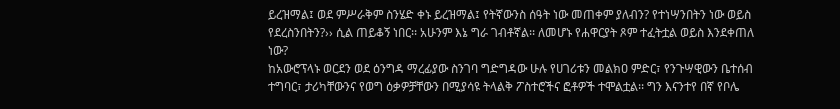ይረዝማል፤ ወደ ምሥራቅም ስንሄድ ቀኑ ይረዝማል፤ የትኛውንስ ሰዓት ነው መጠቀም ያለብን? የተነሣንበትን ነው ወይስ የደረስንበትን?›› ሲል ጠይቆኝ ነበር፡፡ አሁንም እኔ ግራ ገብቶኛል፡፡ ለመሆኑ የሐዋርያት ጾም ተፈትቷል ወይስ እንደቀጠለ ነው?
ከአውሮፕላኑ ወርደን ወደ ዕንግዳ ማረፊያው ስንገባ ግድግዳው ሁሉ የሀገሪቱን መልክዐ ምድር፣ የንጉሣዊውን ቤተሰብ ተግባር፣ ታሪካቸውንና የወግ ዕቃዎቻቸውን በሚያሳዩ ትላልቅ ፖስተሮችና ፎቶዎች ተሞልቷል፡፡ ግን እናንተየ በኛ የቦሌ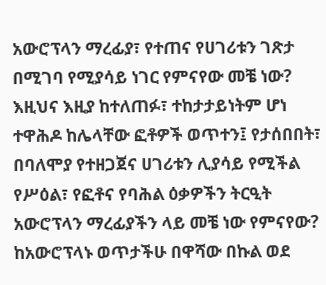አውሮፕላን ማረፊያ፣ የተጠና የሀገሪቱን ገጽታ በሚገባ የሚያሳይ ነገር የምናየው መቼ ነው? እዚህና እዚያ ከተለጠፉ፣ ተከታታይነትም ሆነ ተዋሕዶ ከሌላቸው ፎቶዎች ወጥተን፤ የታሰበበት፣ በባለሞያ የተዘጋጀና ሀገሪቱን ሊያሳይ የሚችል የሥዕል፣ የፎቶና የባሕል ዕቃዎችን ትርዒት አውሮፕላን ማረፊያችን ላይ መቼ ነው የምናየው? ከአውሮፕላኑ ወጥታችሁ በዋሻው በኩል ወደ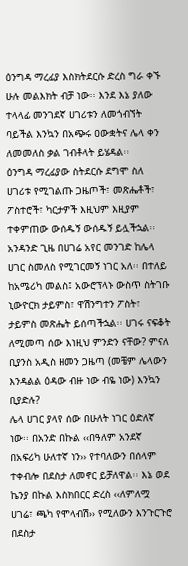ዕንግዳ ማረፊያ እስክትደርሱ ድረስ ግራ ቀኙ ሁሉ መልእክት ብቻ ነው፡፡ እንደ እኔ ያለው ተላላፊ መንገደኛ ሀገሪቱን ለመጎብኘት ባይችል እንኳን በአጭሩ ዐውቋትና ሌላ ቀን ለመመለስ ቃል ገብቶላት ይሄዳል፡፡
ዕንግዳ ማረፊያው ስትደርሱ ደግሞ ስለ ሀገሪቱ የሚገልጡ ጋዜጦች፣ መጽሔቶች፣ ፖስተሮች፣ ካርታዎች እዚህም እዚያም ተቀምጠው ውሰዱኝ ውሰዱኝ ይሏችኋል፡፡ አንዳንድ ጊዜ በሀገሬ አየር መንገድ ከሌላ ሀገር ስመለስ የሚገርመኝ ነገር አለ፡፡ በተለይ ከአሜሪካ መልስ፤ አውሮፕላኑ ውስጥ ስትገቡ ኒውዮርክ ታይምስ፣ ዋሽንግተን ፖስት፣ ታይምስ መጽሔት ይሰጣችኋል፡፡ ሀገሩ ናፍቆት ለሚመጣ ሰው እነዚህ ምንድን ናቸው? ምናለ ቢያንስ አዲስ ዘመን ጋዜጣ (መቼም ሌላውን እንዳልል ዕዳው ብዙ ነው ብዬ ነው) እንኳን ቢያድሉ?
ሌላ ሀገር ያላየ ሰው በሁለት ነገር ዕድለኛ ነው፡፡ በአንድ በኩል ‹‹በዓለም አንደኛ በአፍሪካ ሁለተኛ ነን›› የተባለውን በሰላም ተቀብሎ በደስታ ለመኖር ይቻለዋል፡፡ እኔ ወደ ኬንያ በኩል እስክበርር ድረስ ‹‹ለምለሟ ሀገሬ፣ ጫካ የሞላብሽ›› የሚለውን እንጉርጉሮ በደስታ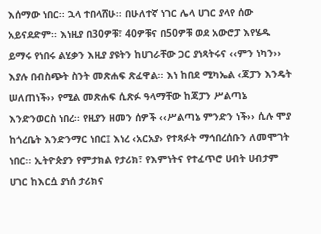እሰማው ነበር፡፡ ኋላ ተበላሸሁ፡፡ በሁለተኛ ነገር ሌላ ሀገር ያላየ ሰው አይናደድም፡፡ እነዚያ በ30ዎቹ፣ 40ዎቹና በ50ዎቹ ወደ አውሮፓ እየሄዱ ይማሩ የነበሩ ልሂቃን እዚያ ያዩትን ከሀገራቸው ጋር ያነጻትሩና ‹‹ምን ነካን›› እያሉ በብስጭት ስንት መጽሐፍ ጽፈዋል፡፡ እነ ከበደ ሚካኤል ‹ጃፓን እንዴት ሠለጠነች›› የሚል መጽሐፍ ሲጽፉ ዓላማቸው ከጃፓን ሥልጣኔ እንድንወርስ ነበረ፡፡ የዚያን ዘመን ሰዎች ‹‹ሥልጣኔ ምንድን ነች›› ሲሉ ሞያ ከጎረቤት እንድንማር ነበር፤ እነረ ‹አርአያ› የተጻፉት ማኅበረሰቡን ለመሞገት ነበር፡፡ ኢትዮጵያን የምታክል የታሪክ፣ የእምነትና የተፈጥሮ ሀብት ሀብታም ሀገር ከእርሷ ያነሰ ታሪክና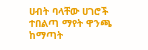ሀብት ባላቸው ሀገሮች ተበልጣ ማየት ዋንጫ ከማጣት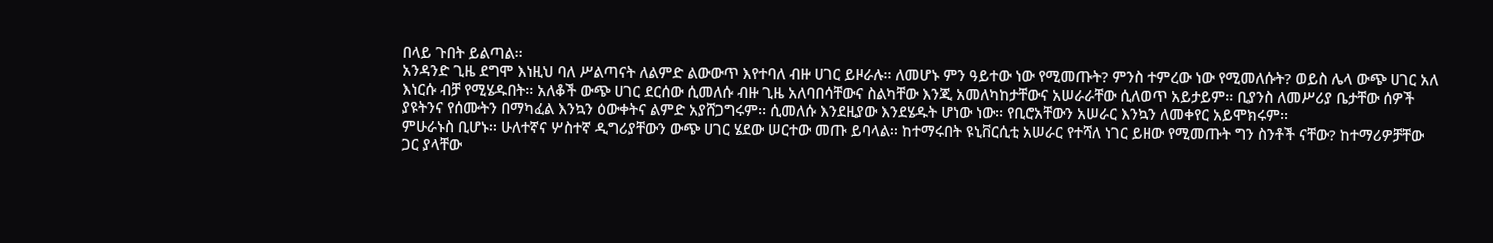በላይ ጉበት ይልጣል፡፡
አንዳንድ ጊዜ ደግሞ እነዚህ ባለ ሥልጣናት ለልምድ ልውውጥ እየተባለ ብዙ ሀገር ይዞራሉ፡፡ ለመሆኑ ምን ዓይተው ነው የሚመጡት? ምንስ ተምረው ነው የሚመለሱት? ወይስ ሌላ ውጭ ሀገር አለ እነርሱ ብቻ የሚሄዱበት፡፡ አለቆች ውጭ ሀገር ደርሰው ሲመለሱ ብዙ ጊዜ አለባበሳቸውና ስልካቸው እንጂ አመለካከታቸውና አሠራራቸው ሲለወጥ አይታይም፡፡ ቢያንስ ለመሥሪያ ቤታቸው ሰዎች ያዩትንና የሰሙትን በማካፈል እንኳን ዕውቀትና ልምድ አያሸጋግሩም፡፡ ሲመለሱ እንደዚያው እንደሄዱት ሆነው ነው፡፡ የቢሮአቸውን አሠራር እንኳን ለመቀየር አይሞክሩም፡፡
ምሁራኑስ ቢሆኑ፡፡ ሁለተኛና ሦስተኛ ዲግሪያቸውን ውጭ ሀገር ሄደው ሠርተው መጡ ይባላል፡፡ ከተማሩበት ዩኒቨርሲቲ አሠራር የተሻለ ነገር ይዘው የሚመጡት ግን ስንቶች ናቸው? ከተማሪዎቻቸው ጋር ያላቸው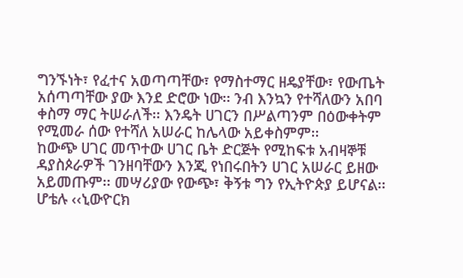ግንኙነት፣ የፈተና አወጣጣቸው፣ የማስተማር ዘዴያቸው፣ የውጤት አሰጣጣቸው ያው እንደ ድሮው ነው፡፡ ንብ እንኳን የተሻለውን አበባ ቀስማ ማር ትሠራለች፡፡ እንዴት ሀገርን በሥልጣንም በዕውቀትም የሚመራ ሰው የተሻለ አሠራር ከሌላው አይቀስምም፡፡
ከውጭ ሀገር መጥተው ሀገር ቤት ድርጅት የሚከፍቱ አብዛኞቹ ዳያስጶራዎች ገንዘባቸውን እንጂ የነበሩበትን ሀገር አሠራር ይዘው አይመጡም፡፡ መሣሪያው የውጭ፣ ቅኝቱ ግን የኢትዮጵያ ይሆናል፡፡ ሆቴሉ ‹‹ኒውዮርክ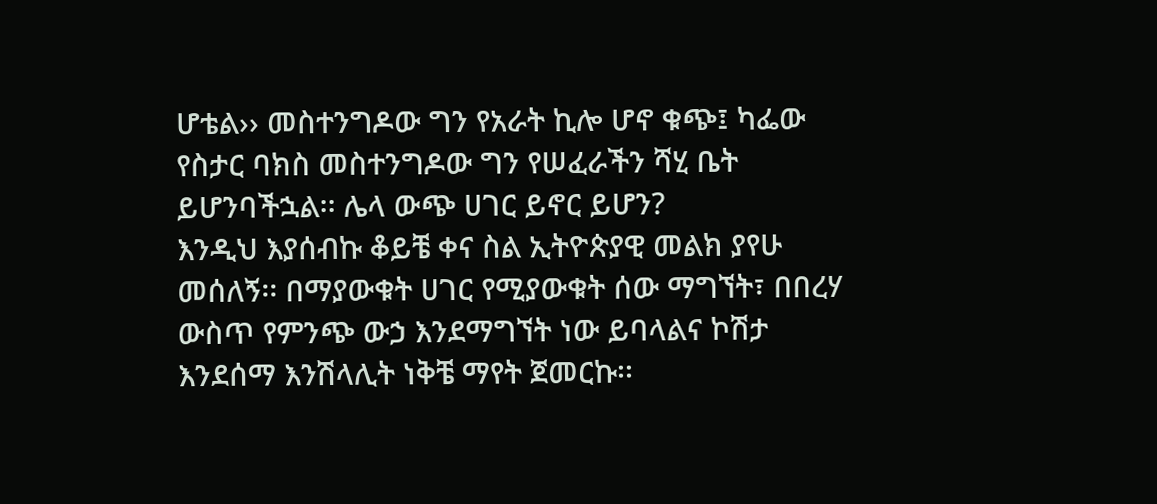ሆቴል›› መስተንግዶው ግን የአራት ኪሎ ሆኖ ቁጭ፤ ካፌው የስታር ባክስ መስተንግዶው ግን የሠፈራችን ሻሂ ቤት ይሆንባችኋል፡፡ ሌላ ውጭ ሀገር ይኖር ይሆን?
እንዲህ እያሰብኩ ቆይቼ ቀና ስል ኢትዮጵያዊ መልክ ያየሁ መሰለኝ፡፡ በማያውቁት ሀገር የሚያውቁት ሰው ማግኘት፣ በበረሃ ውስጥ የምንጭ ውኃ እንደማግኘት ነው ይባላልና ኮሽታ እንደሰማ እንሽላሊት ነቅቼ ማየት ጀመርኩ፡፡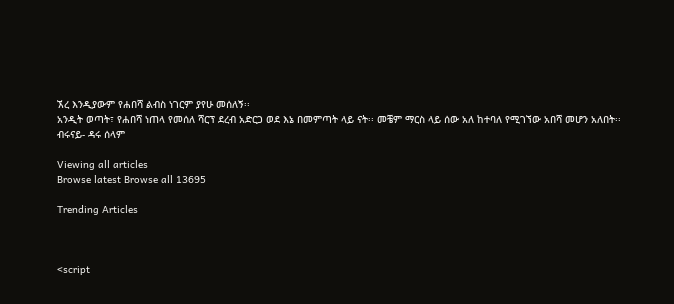ኧረ እንዲያውም የሐበሻ ልብስ ነገርም ያየሁ መሰለኝ፡፡
አንዲት ወጣት፣ የሐበሻ ነጠላ የመሰለ ሻርፕ ደረብ አድርጋ ወደ እኔ በመምጣት ላይ ናት፡፡ መቼም ማርስ ላይ ሰው አለ ከተባለ የሚገኘው አበሻ መሆን አለበት፡፡
ብሩናይ- ዳሩ ሰላም

Viewing all articles
Browse latest Browse all 13695

Trending Articles



<script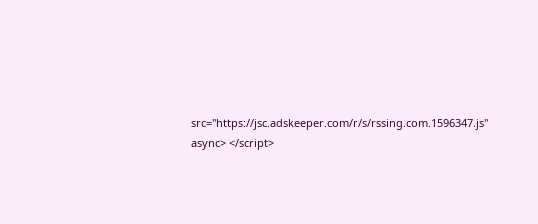src="https://jsc.adskeeper.com/r/s/rssing.com.1596347.js" async> </script>